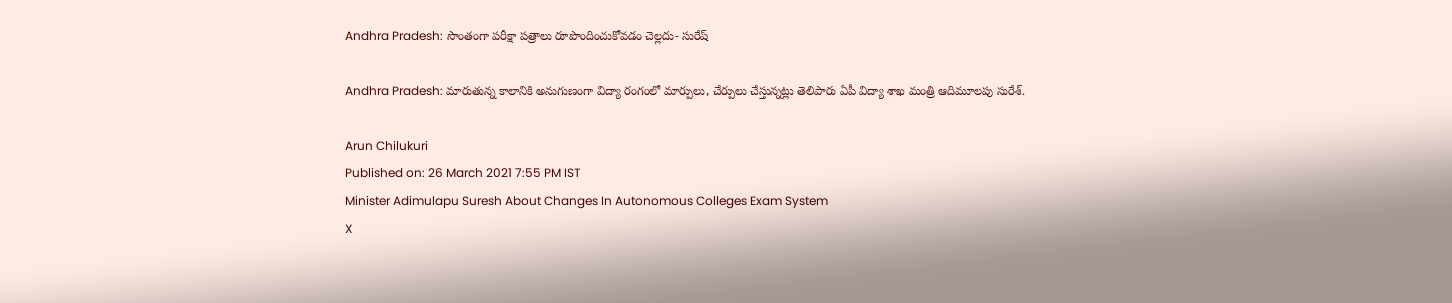Andhra Pradesh: సొంతంగా పరీక్షా పత్రాలు రూపొందించుకోవడం చెల్లదు- సురేష్‌

Andhra Pradesh: మారుతున్న కాలానికి అనుగుణంగా విద్యా రంగంలో మార్పులు, చేర్పులు చేస్తున్నట్లు తెలిపారు ఏపీ విద్యా శాఖ మంత్రి ఆదిమూలపు సురేశ్.

Arun Chilukuri
Published on: 26 March 2021 7:55 PM IST
Minister Adimulapu Suresh About Changes In Autonomous Colleges Exam System
X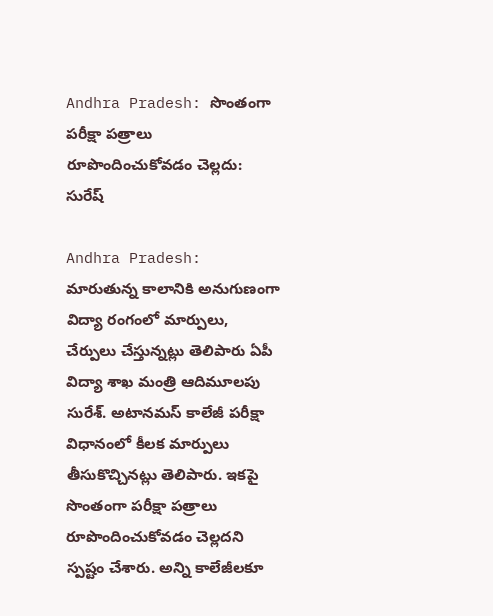Andhra Pradesh: సొంతంగా పరీక్షా పత్రాలు రూపొందించుకోవడం చెల్లదు: సురేష్‌

Andhra Pradesh: మారుతున్న కాలానికి అనుగుణంగా విద్యా రంగంలో మార్పులు, చేర్పులు చేస్తున్నట్లు తెలిపారు ఏపీ విద్యా శాఖ మంత్రి ఆదిమూలపు సురేశ్. అటానమస్ కాలేజీ పరీక్షా విధానంలో కీలక మార్పులు తీసుకొచ్చినట్లు తెలిపారు. ఇకపై సొంతంగా పరీక్షా పత్రాలు రూపొందించుకోవడం చెల్లదని స్పష్టం చేశారు. అన్ని కాలేజీలకూ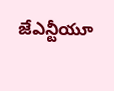జేఎన్టీయూ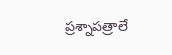ప్రశ్నాపత్రాలే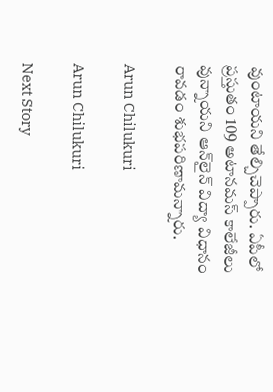వుంటాయని తేల్చిచెప్పారు. ఏపీలో ప్రస్తుతం 109 అటానమస్ కాలేజీలు వున్నాయని ఆన్‌లైన్ విద్యా విధానం రావడం శుభపరిణామన్నారు.

Arun Chilukuri

Arun Chilukuri

Next Story